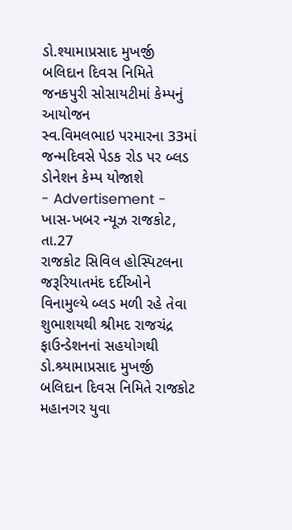ડો.શ્યામાપ્રસાદ મુખર્જી બલિદાન દિવસ નિમિતે જનકપુરી સોસાયટીમાં કેમ્પનું આયોજન
સ્વ.વિમલભાઇ પરમારના 33માં જન્મદિવસે પેડક રોડ પર બ્લડ ડોનેશન કેમ્પ યોજાશે
- Advertisement -
ખાસ-ખબર ન્યૂઝ રાજકોટ, તા.27
રાજકોટ સિવિલ હોસ્પિટલના જરૂરિયાતમંદ દર્દીઓને વિનામુલ્યે બ્લડ મળી રહે તેવા શુભાશયથી શ્રીમદ રાજચંદ્ર ફાઉન્ડેશનનાં સહયોગથી ડો.શ્ર્યામાપ્રસાદ મુખર્જી બલિદાન દિવસ નિમિતે રાજકોટ મહાનગર યુવા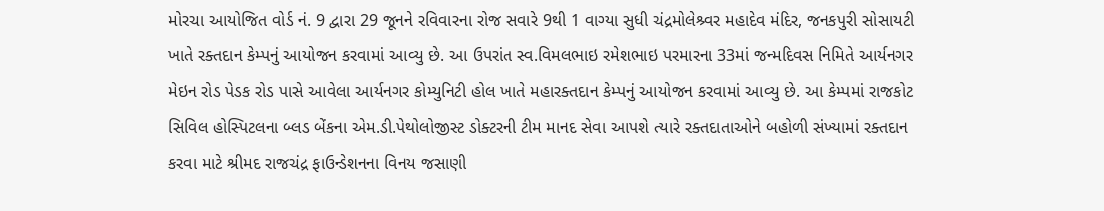મોરચા આયોજિત વોર્ડ નં. 9 દ્વારા 29 જૂનને રવિવારના રોજ સવારે 9થી 1 વાગ્યા સુધી ચંદ્રમોલેશ્ર્વર મહાદેવ મંદિર, જનકપુરી સોસાયટી ખાતે રક્તદાન કેમ્પનું આયોજન કરવામાં આવ્યુ છે. આ ઉપરાંત સ્વ.વિમલભાઇ રમેશભાઇ પરમારના 33માં જન્મદિવસ નિમિતે આર્યનગર મેઇન રોડ પેડક રોડ પાસે આવેલા આર્યનગર કોમ્યુનિટી હોલ ખાતે મહારક્તદાન કેમ્પનું આયોજન કરવામાં આવ્યુ છે. આ કેમ્પમાં રાજકોટ સિવિલ હોસ્પિટલના બ્લડ બેંકના એમ.ડી.પેથોલોજીસ્ટ ડોક્ટરની ટીમ માનદ સેવા આપશે ત્યારે રક્તદાતાઓને બહોળી સંખ્યામાં રક્તદાન કરવા માટે શ્રીમદ રાજચંદ્ર ફાઉન્ડેશનના વિનય જસાણી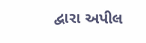દ્વારા અપીલ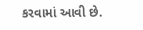કરવામાં આવી છે.